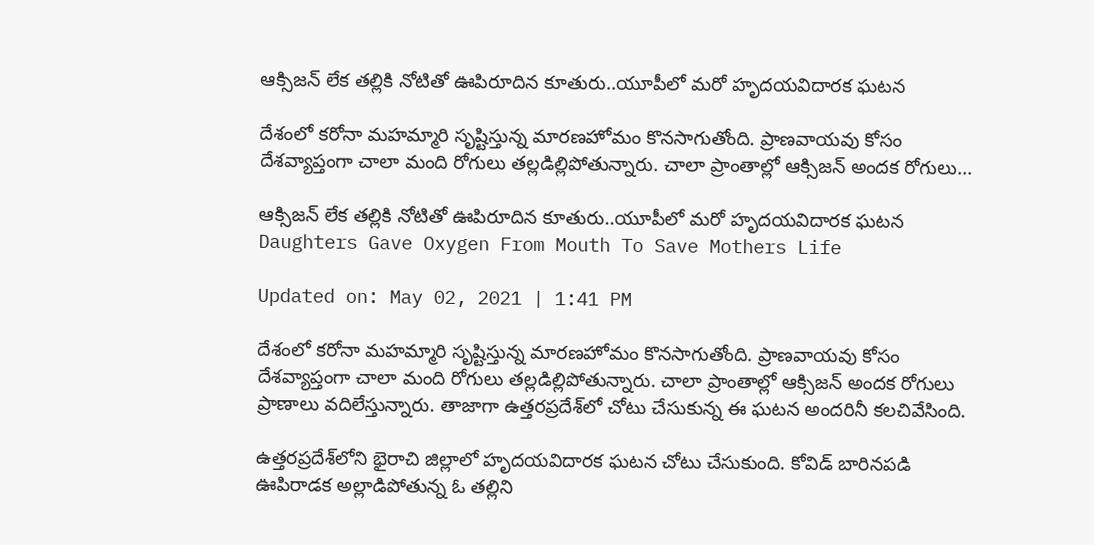ఆక్సిజన్ లేక తల్లికి నోటితో ఊపిరూదిన కూతురు..యూపీలో మరో హృదయవిదారక ఘటన

దేశంలో కరోనా మహమ్మారి సృష్టిస్తున్న మారణహోమం కొనసాగుతోంది. ప్రాణవాయవు కోసం దేశవ్యాప్తంగా చాలా మంది రోగులు తల్లడిల్లిపోతున్నారు. చాలా ప్రాంతాల్లో ఆక్సిజన్ అందక రోగులు...

ఆక్సిజన్ లేక తల్లికి నోటితో ఊపిరూదిన కూతురు..యూపీలో మరో హృదయవిదారక ఘటన
Daughters Gave Oxygen From Mouth To Save Mothers Life

Updated on: May 02, 2021 | 1:41 PM

దేశంలో కరోనా మహమ్మారి సృష్టిస్తున్న మారణహోమం కొనసాగుతోంది. ప్రాణవాయవు కోసం దేశవ్యాప్తంగా చాలా మంది రోగులు తల్లడిల్లిపోతున్నారు. చాలా ప్రాంతాల్లో ఆక్సిజన్ అందక రోగులు ప్రాణాలు వదిలేస్తున్నారు. తాజాగా ఉత్తరప్రదేశ్‌లో చోటు చేసుకున్న ఈ ఘటన అందరినీ కలచివేసింది.

ఉత్తరప్రదేశ్‌లోని భైరాచి జిల్లాలో హృదయవిదారక ఘటన చోటు చేసుకుంది. కోవిడ్‌ బారినపడి ఊపిరాడక అల్లాడిపోతున్న ఓ తల్లిని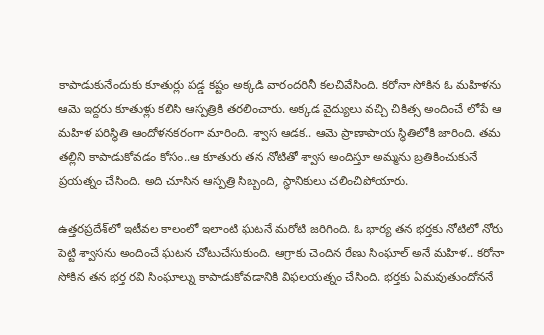కాపాడుకునేందుకు కూతుర్లు పడ్డ కష్టం అక్కడి వారందరినీ కలచివేసింది. కరోనా సోకిన ఓ మహిళను ఆమె ఇద్దరు కూతుళ్లు కలిసి ఆస్పత్రికి తరలించారు. అక్కడ వైద్యులు వచ్చి చికిత్స అందించే లోపే ఆ మహిళ పరిస్థితి ఆందోళనకరంగా మారింది. శ్వాస ఆడక.. ఆమె ప్రాణాపాయ స్థితిలోకి జారింది. తమ తల్లిని కాపాడుకోవడం కోసం..ఆ కూతురు తన నోటితో శ్వాస అందిస్తూ అమ్మను బ్రతికించుకునే ప్రయత్నం చేసింది. అది చూసిన ఆస్పత్రి సిబ్బంది, స్థానికులు చలించిపోయారు.

ఉత్తరప్రదేశ్‌లో ఇటీవల కాలంలో ఇలాంటి ఘటనే మరోటి జరిగింది. ఓ భార్య తన భర్తకు నోటిలో నోరు పెట్టి శ్వాసను అందించే ఘటన చోటుచేసుకుంది. ఆగ్రాకు చెందిన రేణు సింఘాల్ అనే మహిళ.. కరోనా సోకిన తన భర్త రవి సింఘాల్ను కాపాడుకోవడానికి విఫలయత్నం చేసింది. భర్తకు ఏమవుతుందోననే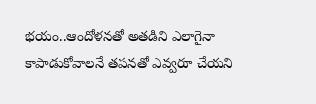భయం..ఆందోళనతో అతడిని ఎలాగైనా కాపాడుకోవాలనే తపనతో ఎవ్వరూ చేయని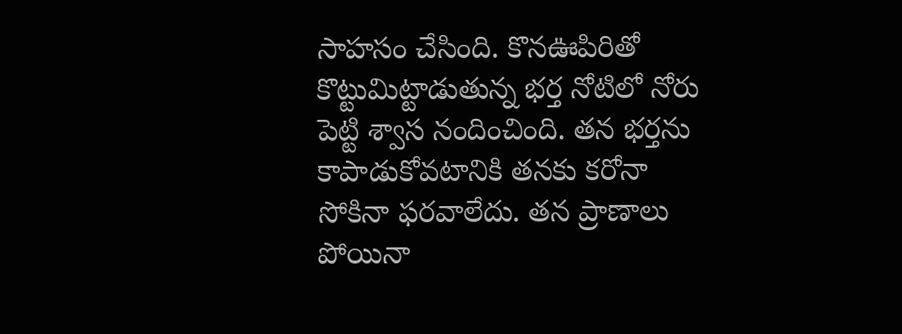సాహసం చేసింది. కొనఊపిరితో కొట్టుమిట్టాడుతున్న భర్త నోటిలో నోరు పెట్టి శ్వాస నందించింది. తన భర్తను కాపాడుకోవటానికి తనకు కరోనా సోకినా ఫరవాలేదు. తన ప్రాణాలు పోయినా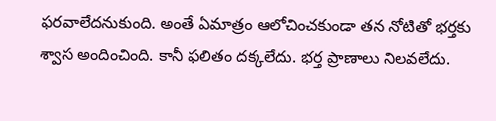ఫరవాలేదనుకుంది. అంతే ఏమాత్రం ఆలోచించకుండా తన నోటితో భర్తకు శ్వాస అందించింది. కానీ ఫలితం దక్కలేదు. భర్త ప్రాణాలు నిలవలేదు.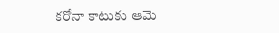కరోనా కాటుకు ఆమె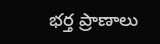భర్త ప్రాణాలు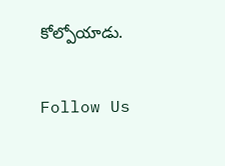కోల్పోయాడు.

Follow Us